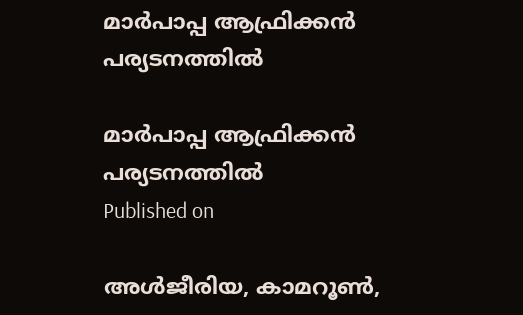മാര്‍പാപ്പ ആഫ്രിക്കന്‍ പര്യടനത്തില്‍

മാര്‍പാപ്പ ആഫ്രിക്കന്‍ പര്യടനത്തില്‍
Published on

അള്‍ജീരിയ, കാമറൂണ്‍,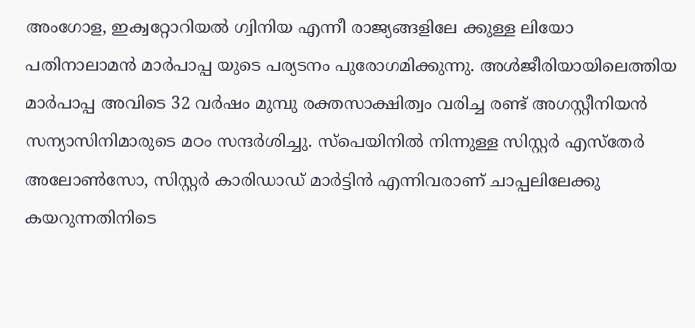അംഗോള, ഇക്വറ്റോറിയല്‍ ഗ്വിനിയ എന്നീ രാജ്യങ്ങളിലേ ക്കുള്ള ലിയോ പതിനാലാമന്‍ മാര്‍പാപ്പ യുടെ പര്യടനം പുരോഗമിക്കുന്നു. അള്‍ജീരിയായിലെത്തിയ മാര്‍പാപ്പ അവിടെ 32 വര്‍ഷം മുമ്പു രക്തസാക്ഷിത്വം വരിച്ച രണ്ട് അഗസ്റ്റീനിയന്‍ സന്യാസിനിമാരുടെ മഠം സന്ദര്‍ശിച്ചു. സ്‌പെയിനില്‍ നിന്നുള്ള സിസ്റ്റര്‍ എസ്‌തേര്‍ അലോണ്‍സോ, സിസ്റ്റര്‍ കാരിഡാഡ് മാര്‍ട്ടിന്‍ എന്നിവരാണ് ചാപ്പലിലേക്കു കയറുന്നതിനിടെ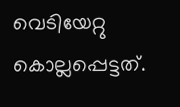വെടിയേറ്റു കൊല്ലപ്പെട്ടത്.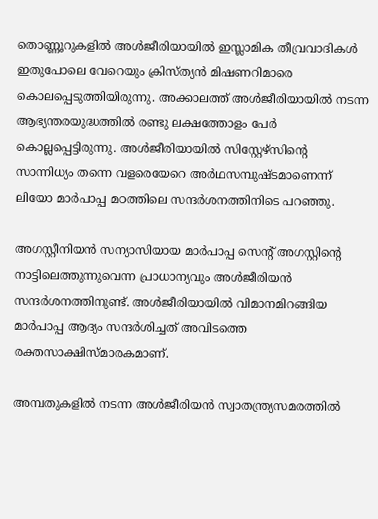തൊണ്ണൂറുകളില്‍ അള്‍ജീരിയായില്‍ ഇസ്ലാമിക തീവ്രവാദികള്‍ ഇതുപോലെ വേറെയും ക്രിസ്ത്യന്‍ മിഷണറിമാരെ കൊലപ്പെടുത്തിയിരുന്നു. അക്കാലത്ത് അള്‍ജീരിയായില്‍ നടന്ന ആഭ്യന്തരയുദ്ധത്തില്‍ രണ്ടു ലക്ഷത്തോളം പേര്‍ കൊല്ലപ്പെട്ടിരുന്നു. അള്‍ജീരിയായില്‍ സിസ്റ്റേഴ്‌സിന്റെ സാന്നിധ്യം തന്നെ വളരെയേറെ അര്‍ഥസമ്പുഷ്ടമാണെന്ന് ലിയോ മാര്‍പാപ്പ മഠത്തിലെ സന്ദര്‍ശനത്തിനിടെ പറഞ്ഞു.

അഗസ്റ്റീനിയന്‍ സന്യാസിയായ മാര്‍പാപ്പ സെന്റ് അഗസ്റ്റിന്റെ നാട്ടിലെത്തുന്നുവെന്ന പ്രാധാന്യവും അള്‍ജീരിയന്‍ സന്ദര്‍ശനത്തിനുണ്ട്. അള്‍ജീരിയായില്‍ വിമാനമിറങ്ങിയ മാര്‍പാപ്പ ആദ്യം സന്ദര്‍ശിച്ചത് അവിടത്തെ രക്തസാക്ഷിസ്മാരകമാണ്.

അമ്പതുകളില്‍ നടന്ന അള്‍ജീരിയന്‍ സ്വാതന്ത്ര്യസമരത്തില്‍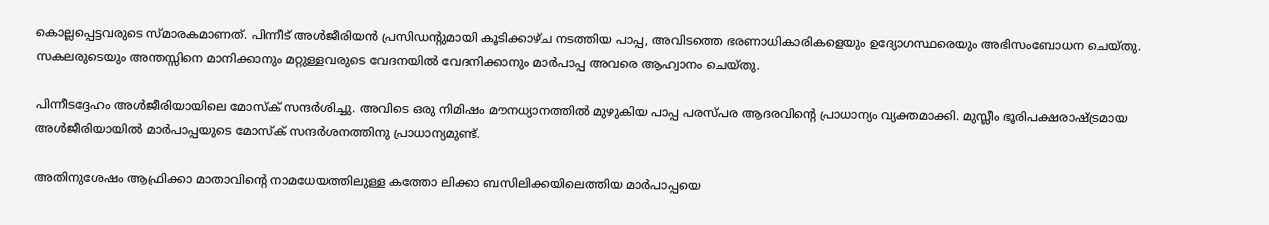കൊല്ലപ്പെട്ടവരുടെ സ്മാരകമാണത്. പിന്നീട് അള്‍ജീരിയന്‍ പ്രസിഡന്റുമായി കൂടിക്കാഴ്ച നടത്തിയ പാപ്പ, അവിടത്തെ ഭരണാധികാരികളെയും ഉദ്യോഗസ്ഥരെയും അഭിസംബോധന ചെയ്തു. സകലരുടെയും അന്തസ്സിനെ മാനിക്കാനും മറ്റുള്ളവരുടെ വേദനയില്‍ വേദനിക്കാനും മാര്‍പാപ്പ അവരെ ആഹ്വാനം ചെയ്തു.

പിന്നീടദ്ദേഹം അള്‍ജീരിയായിലെ മോസ്‌ക് സന്ദര്‍ശിച്ചു. അവിടെ ഒരു നിമിഷം മൗനധ്യാനത്തില്‍ മുഴുകിയ പാപ്പ പരസ്പര ആദരവിന്റെ പ്രാധാന്യം വ്യക്തമാക്കി. മുസ്ലീം ഭൂരിപക്ഷരാഷ്ട്രമായ അള്‍ജീരിയായില്‍ മാര്‍പാപ്പയുടെ മോസ്‌ക് സന്ദര്‍ശനത്തിനു പ്രാധാന്യമുണ്ട്.

അതിനുശേഷം ആഫ്രിക്കാ മാതാവിന്റെ നാമധേയത്തിലുള്ള കത്തോ ലിക്കാ ബസിലിക്കയിലെത്തിയ മാര്‍പാപ്പയെ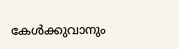കേള്‍ക്കുവാനും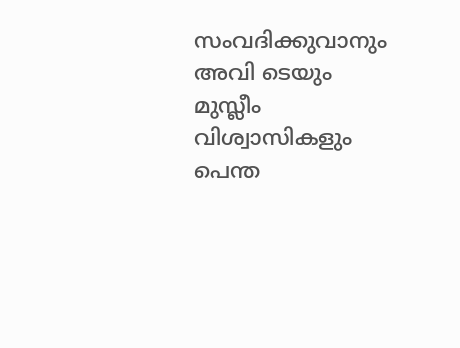സംവദിക്കുവാനും അവി ടെയും മുസ്ലീം വിശ്വാസികളും പെന്ത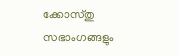ക്കോസ്തു സഭാംഗങ്ങളും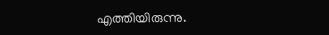എത്തിയിരുന്നു.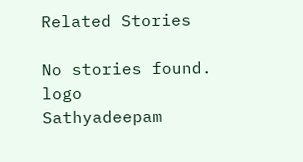Related Stories

No stories found.
logo
Sathyadeepam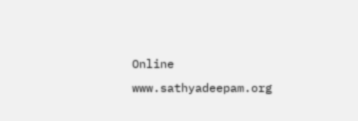Online
www.sathyadeepam.org